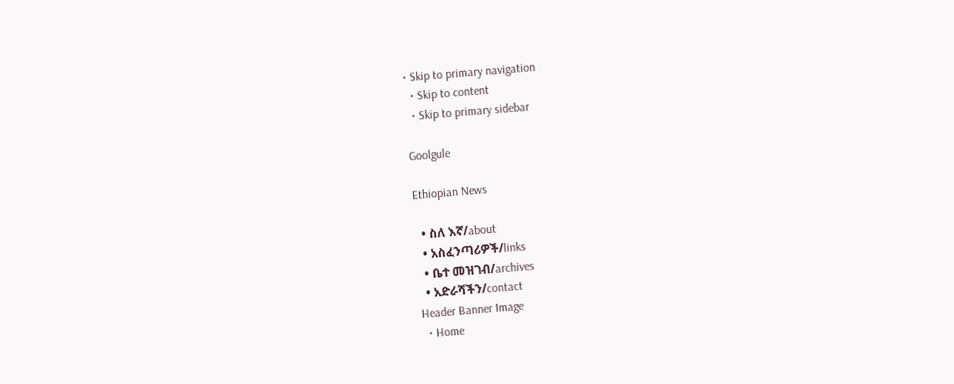• Skip to primary navigation
  • Skip to content
  • Skip to primary sidebar

Goolgule

Ethiopian News

  • ስለ እኛ/about
  • አስፈንጣሪዎች/links
  • ቤተ መዝገብ/archives
  • አድራሻችን/contact
Header Banner Image
  • Home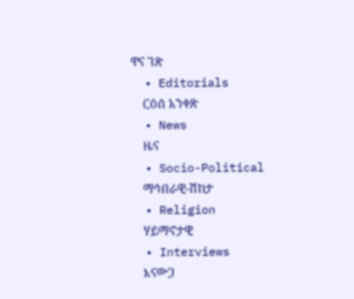ዋና ገጽ
  • Editorials
    ርዕሰ አንቀጽ
  • News
    ዜና
  • Socio-Political
    ማኅበራዊ-ሽከታ
  • Religion
    ሃይማኖታዊ
  • Interviews
    እናውጋ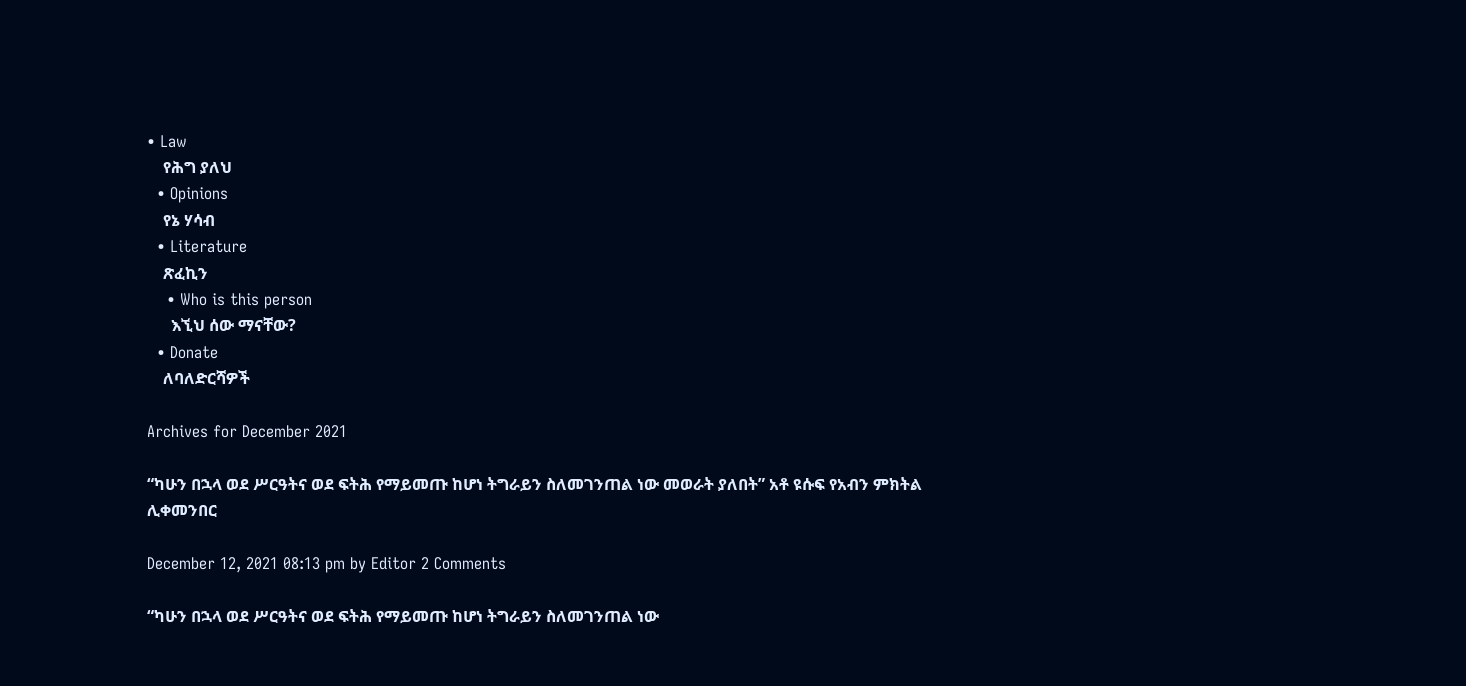• Law
    የሕግ ያለህ
  • Opinions
    የኔ ሃሳብ
  • Literature
    ጽፈኪን
    • Who is this person
      እኚህ ሰው ማናቸው?
  • Donate
    ለባለድርሻዎች

Archives for December 2021

“ካሁን በኋላ ወደ ሥርዓትና ወደ ፍትሕ የማይመጡ ከሆነ ትግራይን ስለመገንጠል ነው መወራት ያለበት” አቶ ዩሱፍ የአብን ምክትል ሊቀመንበር

December 12, 2021 08:13 pm by Editor 2 Comments

“ካሁን በኋላ ወደ ሥርዓትና ወደ ፍትሕ የማይመጡ ከሆነ ትግራይን ስለመገንጠል ነው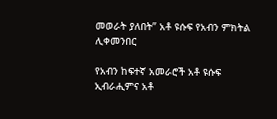መወራት ያለበት” አቶ ዩሱፍ የአብን ምክትል ሊቀመንበር

የአብን ከፍተኛ አመራሮች አቶ ዩሱፍ ኢብራሒምና አቶ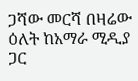ጋሻው መርሻ በዛሬው ዕለት ከአማራ ሚዲያ ጋር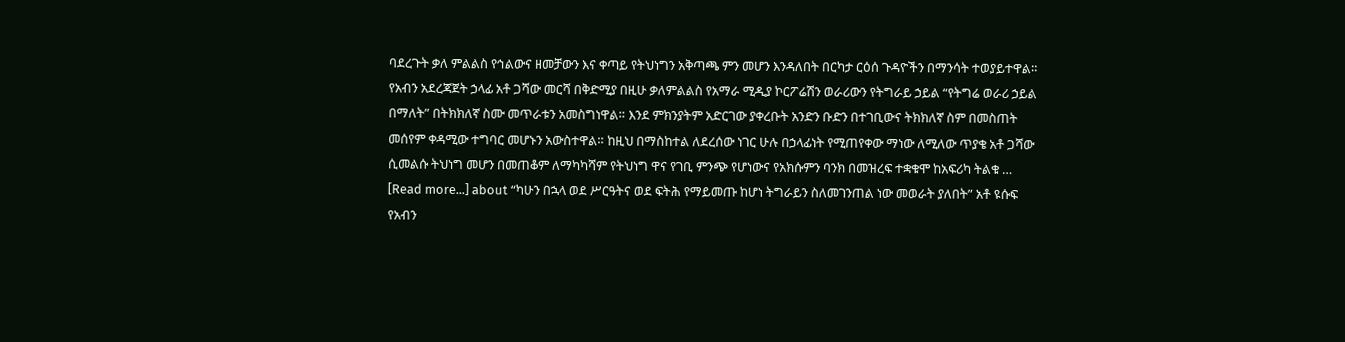ባደረጉት ቃለ ምልልስ የኅልውና ዘመቻውን እና ቀጣይ የትህነግን አቅጣጫ ምን መሆን እንዳለበት በርካታ ርዕሰ ጉዳዮችን በማንሳት ተወያይተዋል። የአብን አደረጃጀት ኃላፊ አቶ ጋሻው መርሻ በቅድሚያ በዚሁ ቃለምልልስ የአማራ ሚዲያ ኮርፖሬሽን ወራሪውን የትግራይ ኃይል “የትግሬ ወራሪ ኃይል በማለት” በትክክለኛ ስሙ መጥራቱን አመስግነዋል። እንደ ምክንያትም አድርገው ያቀረቡት አንድን ቡድን በተገቢውና ትክክለኛ ስም በመስጠት መሰየም ቀዳሚው ተግባር መሆኑን አውስተዋል። ከዚህ በማስከተል ለደረሰው ነገር ሁሉ በኃላፊነት የሚጠየቀው ማነው ለሚለው ጥያቄ አቶ ጋሻው ሲመልሱ ትህነግ መሆን በመጠቆም ለማካካሻም የትህነግ ዋና የገቢ ምንጭ የሆነውና የአክሱምን ባንክ በመዝረፍ ተቋቁሞ ከአፍሪካ ትልቁ … [Read more...] about “ካሁን በኋላ ወደ ሥርዓትና ወደ ፍትሕ የማይመጡ ከሆነ ትግራይን ስለመገንጠል ነው መወራት ያለበት” አቶ ዩሱፍ የአብን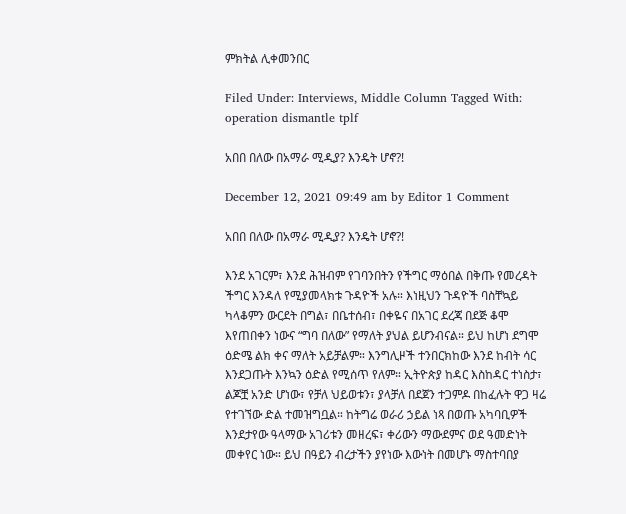ምክትል ሊቀመንበር

Filed Under: Interviews, Middle Column Tagged With: operation dismantle tplf

አበበ በለው በአማራ ሚዲያ? እንዴት ሆኖ?!

December 12, 2021 09:49 am by Editor 1 Comment

አበበ በለው በአማራ ሚዲያ? እንዴት ሆኖ?!

እንደ አገርም፣ እንደ ሕዝብም የገባንበትን የችግር ማዕበል በቅጡ የመረዳት ችግር እንዳለ የሚያመላክቱ ጉዳዮች አሉ። እነዚህን ጉዳዮች ባስቸኳይ ካላቆምን ውርደት በግል፣ በቤተሰብ፣ በቀዬና በአገር ደረጃ በደጅ ቆሞ እየጠበቀን ነውና “ግባ በለው” የማለት ያህል ይሆንብናል። ይህ ከሆነ ደግሞ ዕድሜ ልክ ቀና ማለት አይቻልም። እንግሊዞች ተንበርክከው እንደ ከብት ሳር እንደጋጡት እንኳን ዕድል የሚሰጥ የለም። ኢትዮጵያ ከዳር እስከዳር ተነስታ፣ ልጆቿ አንድ ሆነው፣ የቻለ ህይወቱን፣ ያላቻለ በደጀን ተጋምዶ በከፈሉት ዋጋ ዛሬ የተገኘው ድል ተመዝግቧል። ከትግሬ ወራሪ ኃይል ነጻ በወጡ አካባቢዎች እንደታየው ዓላማው አገሪቱን መዘረፍ፣ ቀሪውን ማውደምና ወደ ዓመድነት መቀየር ነው። ይህ በዓይን ብረታችን ያየነው እውነት በመሆኑ ማስተባበያ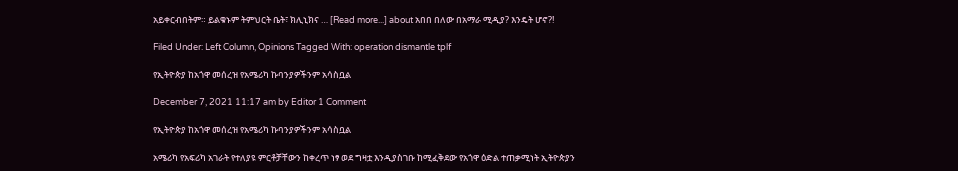አይቀርብበትም። ይልቁኑም ትምህርት ቤት፣ ክሊኒክና … [Read more...] about አበበ በለው በአማራ ሚዲያ? እንዴት ሆኖ?!

Filed Under: Left Column, Opinions Tagged With: operation dismantle tplf

የኢትዮጵያ ከአጎዋ መሰረዝ የአሜሪካ ኩባንያዎችንም አሳስቧል

December 7, 2021 11:17 am by Editor 1 Comment

የኢትዮጵያ ከአጎዋ መሰረዝ የአሜሪካ ኩባንያዎችንም አሳስቧል

አሜሪካ የአፍሪካ አገራት የተለያዩ ምርቶቻቸውን ከቀረጥ ነፃ ወደ ግዛቷ እንዲያስገቡ ከሚፈቅደው የአጎዋ ዕድል ተጠቃሚነት ኢትዮጵያን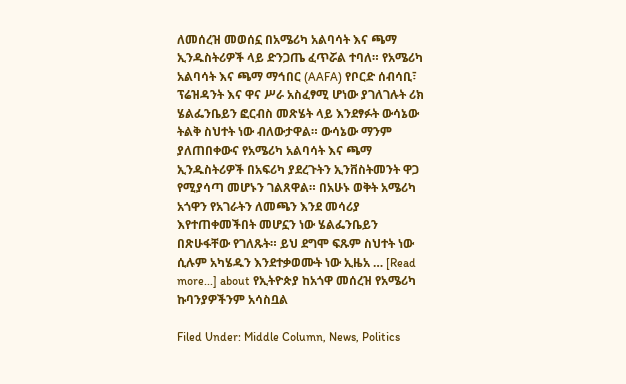ለመሰረዝ መወሰኗ በአሜሪካ አልባሳት እና ጫማ ኢንዱስትሪዎች ላይ ድንጋጤ ፈጥሯል ተባለ። የአሜሪካ አልባሳት እና ጫማ ማኅበር (AAFA) የቦርድ ሰብሳቢ፣ ፕሬዝዳንት እና ዋና ሥራ አስፈፃሚ ሆነው ያገለገሉት ሪክ ሄልፌንቤይን ፎርብስ መጽሄት ላይ እንደፃፉት ውሳኔው ትልቅ ስህተት ነው ብለውታዋል። ውሳኔው ማንም ያለጠበቀውና የአሜሪካ አልባሳት እና ጫማ ኢንዱስትሪዎች በአፍሪካ ያደረጉትን ኢንቨስትመንት ዋጋ የሚያሳጣ መሆኑን ገልጸዋል። በአሁኑ ወቅት አሜሪካ አጎዋን የአገራትን ለመጫን እንደ መሳሪያ እየተጠቀመችበት መሆኗን ነው ሄልፌንቤይን በጽሁፋቸው የገለጹት። ይህ ደግሞ ፍጹም ስህተት ነው ሲሉም አካሄዱን እንደተቃወሙት ነው ኢዜአ … [Read more...] about የኢትዮጵያ ከአጎዋ መሰረዝ የአሜሪካ ኩባንያዎችንም አሳስቧል

Filed Under: Middle Column, News, Politics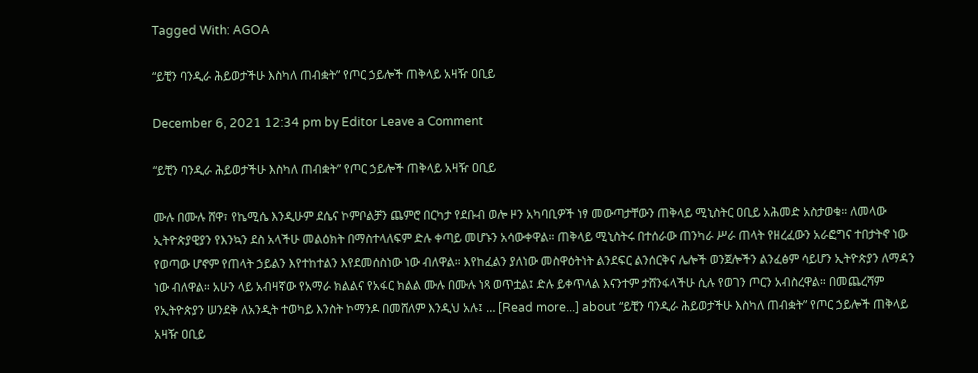Tagged With: AGOA

“ይቺን ባንዲራ ሕይወታችሁ እስካለ ጠብቋት” የጦር ኃይሎች ጠቅላይ አዛዥ ዐቢይ

December 6, 2021 12:34 pm by Editor Leave a Comment

“ይቺን ባንዲራ ሕይወታችሁ እስካለ ጠብቋት” የጦር ኃይሎች ጠቅላይ አዛዥ ዐቢይ

ሙሉ በሙሉ ሸዋ፣ የኬሚሴ እንዲሁም ደሴና ኮምቦልቻን ጨምሮ በርካታ የደቡብ ወሎ ዞን አካባቢዎች ነፃ መውጣታቸውን ጠቅላይ ሚኒስትር ዐቢይ አሕመድ አስታወቁ። ለመላው ኢትዮጵያዊያን የእንኳን ደስ አላችሁ መልዕክት በማስተላለፍም ድሉ ቀጣይ መሆኑን አሳውቀዋል። ጠቅላይ ሚኒስትሩ በተሰራው ጠንካራ ሥራ ጠላት የዘረፈውን አራፎግና ተበታትኖ ነው የወጣው ሆኖም የጠላት ኃይልን እየተከተልን እየደመሰስነው ነው ብለዋል። እየከፈልን ያለነው መስዋዕትነት ልንደፍር ልንሰርቅና ሌሎች ወንጀሎችን ልንፈፅም ሳይሆን ኢትዮጵያን ለማዳን ነው ብለዋል። አሁን ላይ አብዛኛው የአማራ ክልልና የአፋር ክልል ሙሉ በሙሉ ነጻ ወጥቷል፤ ድሉ ይቀጥላል እናንተም ታሸንፋላችሁ ሲሉ የወገን ጦርን አብስረዋል። በመጨረሻም የኢትዮጵያን ሠንደቅ ለአንዲት ተወካይ እንስት ኮማንዶ በመሸለም እንዲህ አሉ፤ … [Read more...] about “ይቺን ባንዲራ ሕይወታችሁ እስካለ ጠብቋት” የጦር ኃይሎች ጠቅላይ አዛዥ ዐቢይ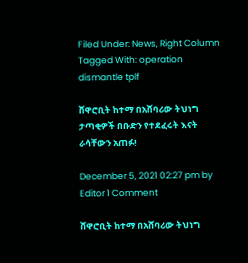Filed Under: News, Right Column Tagged With: operation dismantle tplf

ሸዋሮቢት ከተማ በአሸባሪው ትህነግ ታጣቂዎች በቡድን የተደፈሩት እናት ራሳቸውን አጠፉ!

December 5, 2021 02:27 pm by Editor 1 Comment

ሸዋሮቢት ከተማ በአሸባሪው ትህነግ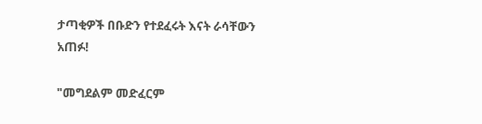ታጣቂዎች በቡድን የተደፈሩት እናት ራሳቸውን አጠፉ!

"መግደልም መድፈርም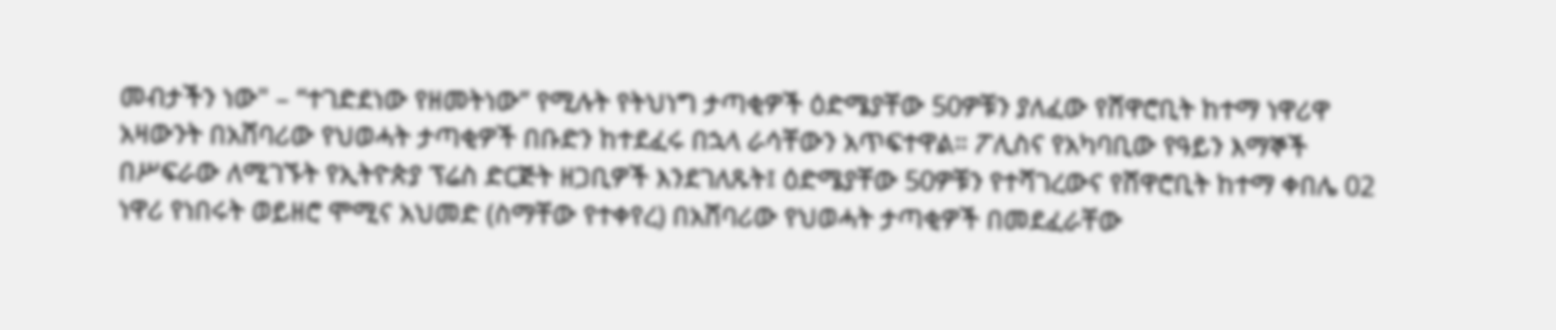መብታችን ነው" – “ተገድደነው የዘመትነው” የሚሉት የትህነግ ታጣቂዎች ዕድሜያቸው 50ዎቹን ያለፈው የሸዋሮቢት ከተማ ነዋሪዋ አዛውንት በአሸባሪው የህወሓት ታጣቂዎች በቡድን ከተደፈሩ በኋላ ራሳቸውን አጥፍተዋል። ፖሊስና የአካባቢው የዓይን እማኞች በሥፍራው ለሚገኙት የኢትዮጵያ ፕሬስ ድርጅት ዘጋቢዎች እንደገለጹት፤ ዕድሜያቸው 50ዎቹን የተሻገረውና የሸዋሮቢት ከተማ ቀበሌ 02 ነዋሪ የነበሩት ወይዘሮ ሞሚና አህመድ (ስማቸው የተቀየረ) በአሸባሪው የህወሓት ታጣቂዎች በመደፈራቸው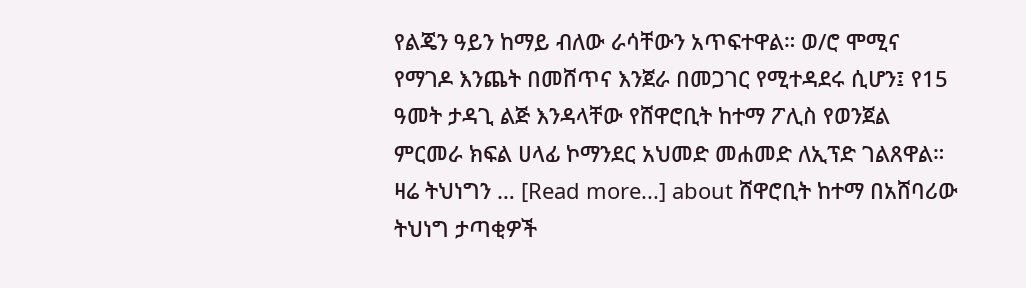የልጄን ዓይን ከማይ ብለው ራሳቸውን አጥፍተዋል። ወ/ሮ ሞሚና የማገዶ እንጨት በመሸጥና እንጀራ በመጋገር የሚተዳደሩ ሲሆን፤ የ15 ዓመት ታዳጊ ልጅ እንዳላቸው የሸዋሮቢት ከተማ ፖሊስ የወንጀል ምርመራ ክፍል ሀላፊ ኮማንደር አህመድ መሐመድ ለኢፕድ ገልጸዋል። ዛሬ ትህነግን … [Read more...] about ሸዋሮቢት ከተማ በአሸባሪው ትህነግ ታጣቂዎች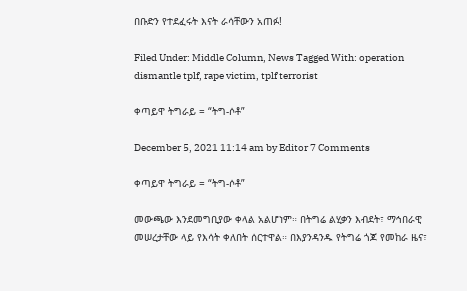በቡድን የተደፈሩት እናት ራሳቸውን አጠፉ!

Filed Under: Middle Column, News Tagged With: operation dismantle tplf, rape victim, tplf terrorist

ቀጣይዋ ትግራይ = “ትግ-ሶቶ”

December 5, 2021 11:14 am by Editor 7 Comments

ቀጣይዋ ትግራይ = “ትግ-ሶቶ”

መውጫው እንደመግቢያው ቀላል አልሆነም። በትግሬ ልሂቃን እብደት፣ ማኅበራዊ መሠረታቸው ላይ የእሳት ቀለበት ሰርተዋል። በእያንዳንዱ የትግሬ ጎጆ የመከራ ዜና፣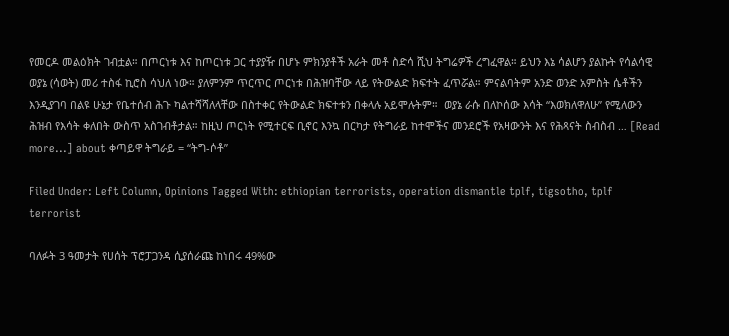የመርዶ መልዕክት ገብቷል። በጦርነቱ እና ከጦርነቱ ጋር ተያያዥ በሆኑ ምክንያቶች አራት መቶ ስድሳ ሺህ ትግሬዎች ረግፈዋል። ይህን እኔ ሳልሆን ያልኩት የሳልሳዊ ወያኔ (ሳወት) መሪ ተስፋ ኪሮስ ሳህለ ነው። ያለምንም ጥርጥር ጦርነቱ በሕዝባቸው ላይ የትውልድ ክፍተት ፈጥሯል። ምናልባትም አንድ ወንድ አምስት ሴቶችን እንዲያገባ በልዩ ሁኔታ የቤተሰብ ሕጉ ካልተሻሻለላቸው በስተቀር የትውልድ ክፍተቱን በቀላሉ አይሞሉትም።  ወያኔ ራሱ በለኮሰው እሳት “እወክለዋለሁ” የሚለውን ሕዝብ የእሳት ቀለበት ውስጥ አስገብቶታል። ከዚህ ጦርነት የሚተርፍ ቢኖር እንኳ በርካታ የትግራይ ከተሞችና መንደሮች የአዛውንት እና የሕጻናት ስብስብ … [Read more...] about ቀጣይዋ ትግራይ = “ትግ-ሶቶ”

Filed Under: Left Column, Opinions Tagged With: ethiopian terrorists, operation dismantle tplf, tigsotho, tplf terrorist

ባለፉት 3 ዓመታት የሀሰት ፕሮፓጋንዳ ሲያሰራጩ ከነበሩ 49%ው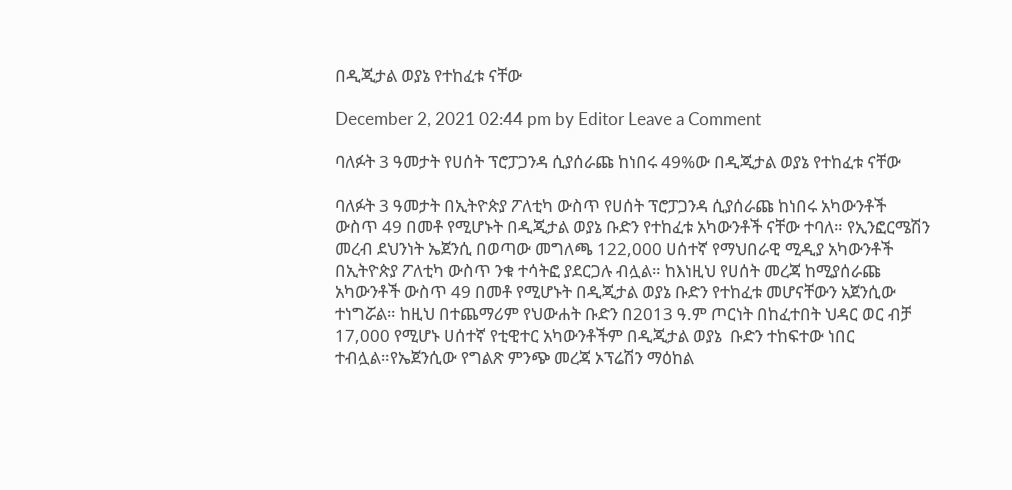በዲጂታል ወያኔ የተከፈቱ ናቸው

December 2, 2021 02:44 pm by Editor Leave a Comment

ባለፉት 3 ዓመታት የሀሰት ፕሮፓጋንዳ ሲያሰራጩ ከነበሩ 49%ው በዲጂታል ወያኔ የተከፈቱ ናቸው

ባለፉት 3 ዓመታት በኢትዮጵያ ፖለቲካ ውስጥ የሀሰት ፕሮፓጋንዳ ሲያሰራጩ ከነበሩ አካውንቶች ውስጥ 49 በመቶ የሚሆኑት በዲጂታል ወያኔ ቡድን የተከፈቱ አካውንቶች ናቸው ተባለ። የኢንፎርሜሽን መረብ ደህንነት ኤጀንሲ በወጣው መግለጫ 122,000 ሀሰተኛ የማህበራዊ ሚዲያ አካውንቶች በኢትዮጵያ ፖለቲካ ውስጥ ንቁ ተሳትፎ ያደርጋሉ ብሏል። ከእነዚህ የሀሰት መረጃ ከሚያሰራጩ አካውንቶች ውስጥ 49 በመቶ የሚሆኑት በዲጂታል ወያኔ ቡድን የተከፈቱ መሆናቸውን አጀንሲው ተነግሯል። ከዚህ በተጨማሪም የህውሐት ቡድን በ2013 ዓ.ም ጦርነት በከፈተበት ህዳር ወር ብቻ 17,000 የሚሆኑ ሀሰተኛ የቲዊተር አካውንቶችም በዲጂታል ወያኔ  ቡድን ተከፍተው ነበር ተብሏል።የኤጀንሲው የግልጽ ምንጭ መረጃ ኦፕሬሽን ማዕከል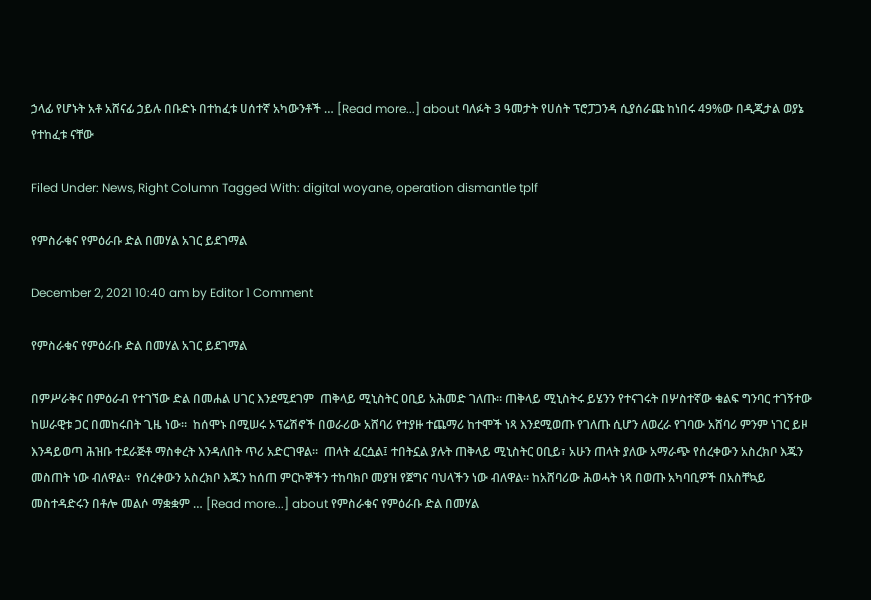ኃላፊ የሆኑት አቶ አሸናፊ ኃይሉ በቡድኑ በተከፈቱ ሀሰተኛ አካውንቶች … [Read more...] about ባለፉት 3 ዓመታት የሀሰት ፕሮፓጋንዳ ሲያሰራጩ ከነበሩ 49%ው በዲጂታል ወያኔ የተከፈቱ ናቸው

Filed Under: News, Right Column Tagged With: digital woyane, operation dismantle tplf

የምስራቁና የምዕራቡ ድል በመሃል አገር ይደገማል

December 2, 2021 10:40 am by Editor 1 Comment

የምስራቁና የምዕራቡ ድል በመሃል አገር ይደገማል

በምሥራቅና በምዕራብ የተገኘው ድል በመሐል ሀገር እንደሚደገም  ጠቅላይ ሚኒስትር ዐቢይ አሕመድ ገለጡ። ጠቅላይ ሚኒስትሩ ይሄንን የተናገሩት በሦስተኛው ቁልፍ ግንባር ተገኝተው ከሠራዊቱ ጋር በመከሩበት ጊዜ ነው።  ከሰሞኑ በሚሠሩ ኦፕሬሽኖች በወራሪው አሸባሪ የተያዙ ተጨማሪ ከተሞች ነጻ እንደሚወጡ የገለጡ ሲሆን ለወረራ የገባው አሸባሪ ምንም ነገር ይዞ እንዳይወጣ ሕዝቡ ተደራጅቶ ማስቀረት እንዳለበት ጥሪ አድርገዋል።  ጠላት ፈርሷል፤ ተበትኗል ያሉት ጠቅላይ ሚኒስትር ዐቢይ፣ አሁን ጠላት ያለው አማራጭ የሰረቀውን አስረክቦ እጁን መስጠት ነው ብለዋል።  የሰረቀውን አስረክቦ እጁን ከሰጠ ምርኮኞችን ተከባክቦ መያዝ የጀግና ባህላችን ነው ብለዋል። ከአሸባሪው ሕወሓት ነጻ በወጡ አካባቢዎች በአስቸኳይ መስተዳድሩን በቶሎ መልሶ ማቋቋም … [Read more...] about የምስራቁና የምዕራቡ ድል በመሃል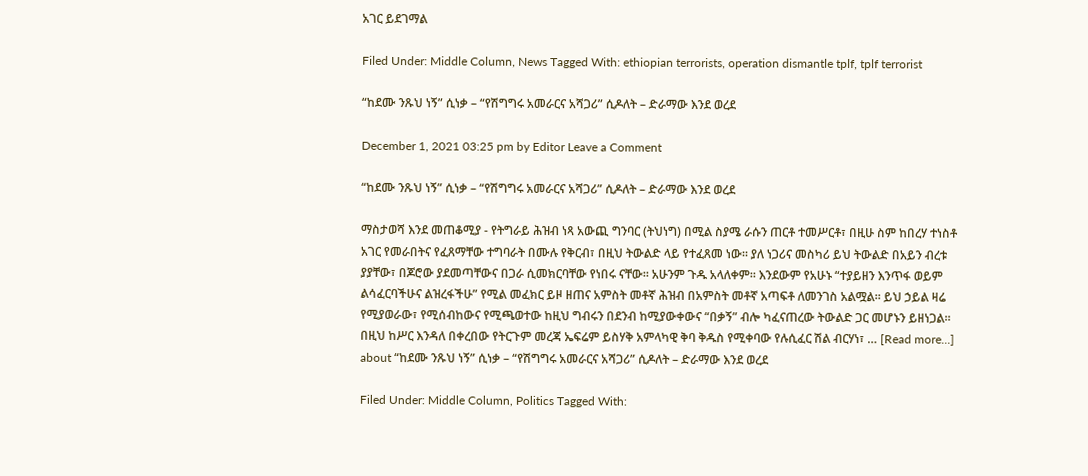አገር ይደገማል

Filed Under: Middle Column, News Tagged With: ethiopian terrorists, operation dismantle tplf, tplf terrorist

“ከደሙ ንጹህ ነኝ” ሲነቃ – “የሽግግሩ አመራርና አሻጋሪ” ሲዶለት – ድራማው እንደ ወረደ

December 1, 2021 03:25 pm by Editor Leave a Comment

“ከደሙ ንጹህ ነኝ” ሲነቃ – “የሽግግሩ አመራርና አሻጋሪ” ሲዶለት – ድራማው እንደ ወረደ

ማስታወሻ እንደ መጠቆሚያ - የትግራይ ሕዝብ ነጻ አውጪ ግንባር (ትህነግ) በሚል ስያሜ ራሱን ጠርቶ ተመሥርቶ፣ በዚሁ ስም ከበረሃ ተነስቶ አገር የመራበትና የፈጸማቸው ተግባራት በሙሉ የቅርብ፣ በዚህ ትውልድ ላይ የተፈጸመ ነው። ያለ ነጋሪና መስካሪ ይህ ትውልድ በአይን ብረቱ ያያቸው፣ በጆሮው ያደመጣቸውና በጋራ ሲመክርባቸው የነበሩ ናቸው። አሁንም ጉዱ አላለቀም። እንደውም የአሁኑ “ተያይዘን እንጥፋ ወይም ልሳፈርባችሁና ልዝረፋችሁ” የሚል መፈክር ይዞ ዘጠና አምስት መቶኛ ሕዝብ በአምስት መቶኛ አጣፍቶ ለመንገስ አልሟል። ይህ ኃይል ዛሬ የሚያወራው፣ የሚሰብከውና የሚጫወተው ከዚህ ግብሩን በደንብ ከሚያውቀውና “በቃኝ” ብሎ ካፈናጠረው ትውልድ ጋር መሆኑን ይዘነጋል። በዚህ ከሥር እንዳለ በቀረበው የትርጉም መረጃ ኤፍሬም ይስሃቅ አምላካዊ ቅባ ቅዱስ የሚቀባው የሉሲፈር ሽል ብርሃነ፣ … [Read more...] about “ከደሙ ንጹህ ነኝ” ሲነቃ – “የሽግግሩ አመራርና አሻጋሪ” ሲዶለት – ድራማው እንደ ወረደ

Filed Under: Middle Column, Politics Tagged With: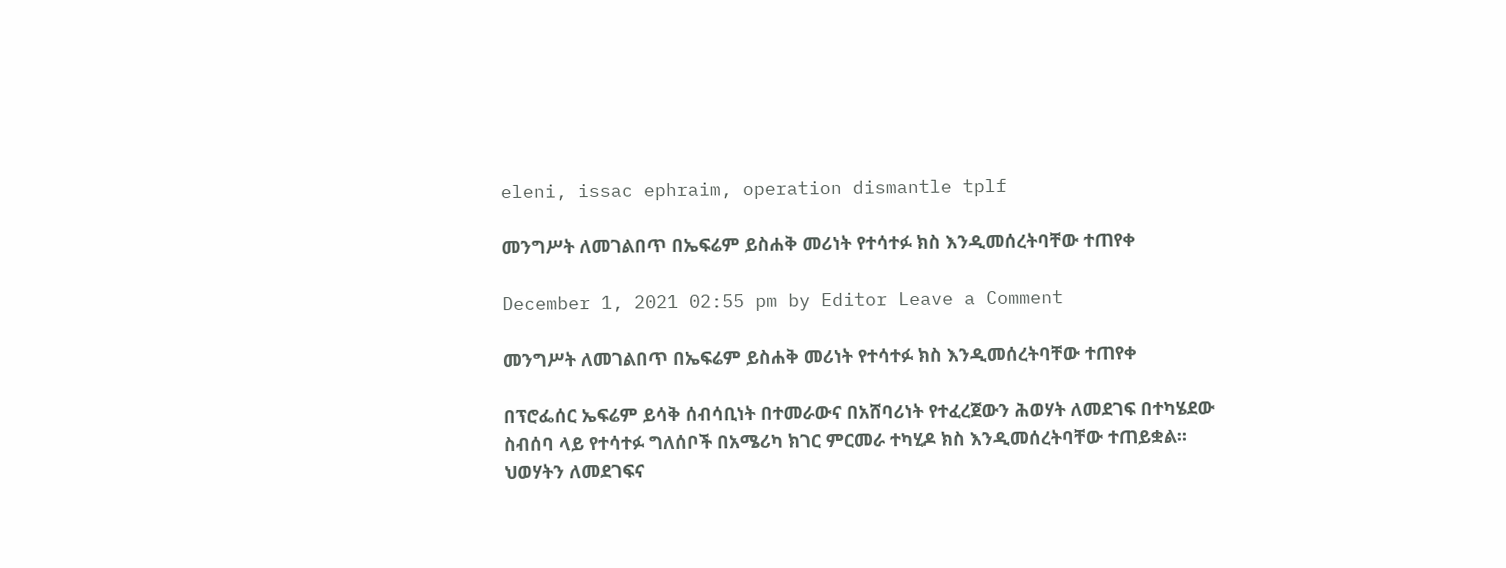eleni, issac ephraim, operation dismantle tplf

መንግሥት ለመገልበጥ በኤፍሬም ይስሐቅ መሪነት የተሳተፉ ክስ እንዲመሰረትባቸው ተጠየቀ

December 1, 2021 02:55 pm by Editor Leave a Comment

መንግሥት ለመገልበጥ በኤፍሬም ይስሐቅ መሪነት የተሳተፉ ክስ እንዲመሰረትባቸው ተጠየቀ

በፕሮፌሰር ኤፍሬም ይሳቅ ሰብሳቢነት በተመራውና በአሸባሪነት የተፈረጀውን ሕወሃት ለመደገፍ በተካሄደው ስብሰባ ላይ የተሳተፉ ግለሰቦች በአሜሪካ ክገር ምርመራ ተካሂዶ ክስ እንዲመሰረትባቸው ተጠይቋል። ህወሃትን ለመደገፍና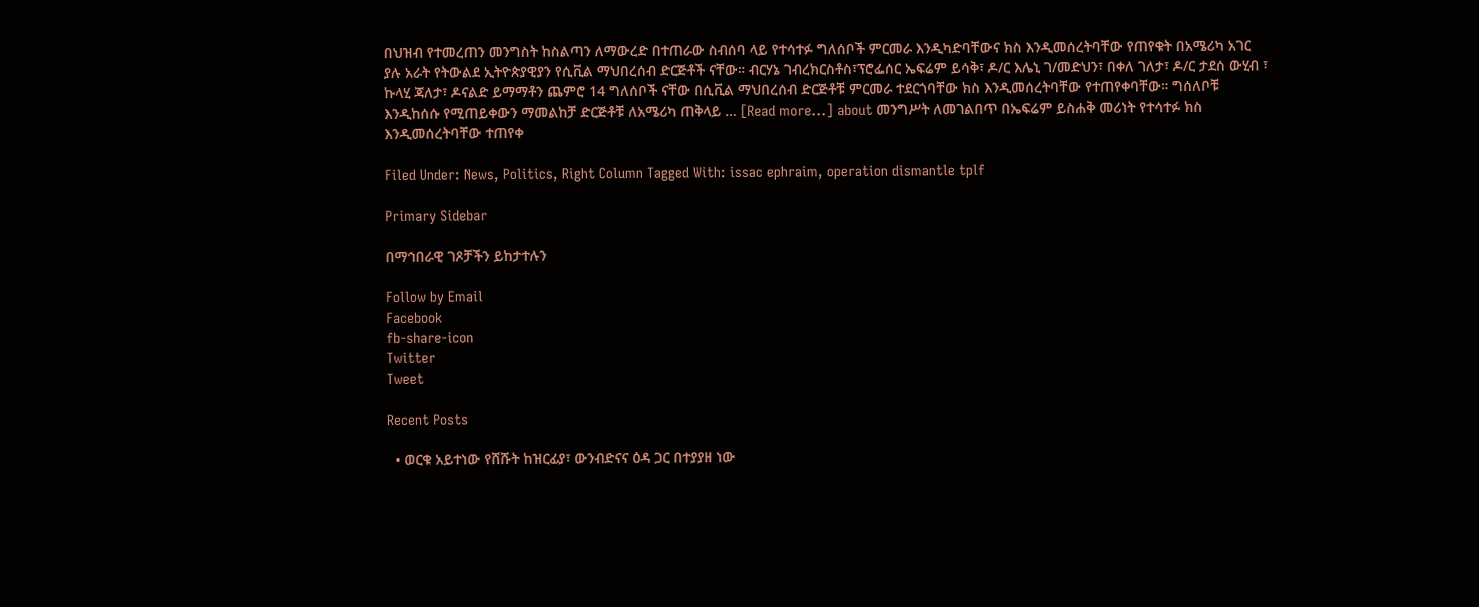በህዝብ የተመረጠን መንግስት ከስልጣን ለማውረድ በተጠራው ስብሰባ ላይ የተሳተፉ ግለሰቦች ምርመራ እንዲካድባቸውና ክስ እንዲመሰረትባቸው የጠየቁት በአሜሪካ አገር ያሉ አራት የትውልደ ኢትዮጵያዊያን የሲቪል ማህበረሰብ ድርጅቶች ናቸው። ብርሃኔ ገብረክርስቶስ፣ፕሮፌሰር ኤፍሬም ይሳቅ፣ ዶ/ር እሌኒ ገ/መድህን፣ በቀለ ገለታ፣ ዶ/ር ታደሰ ውሂብ ፣ ኩላሂ ጃለታ፣ ዶናልድ ይማማቶን ጨምሮ 14 ግለሰቦች ናቸው በሲቪል ማህበረሰብ ድርጅቶቹ ምርመራ ተደርጎባቸው ክስ እንዲመሰረትባቸው የተጠየቀባቸው። ግሰለቦቹ እንዲከሰሱ የሚጠይቀውን ማመልከቻ ድርጅቶቹ ለአሜሪካ ጠቅላይ … [Read more...] about መንግሥት ለመገልበጥ በኤፍሬም ይስሐቅ መሪነት የተሳተፉ ክስ እንዲመሰረትባቸው ተጠየቀ

Filed Under: News, Politics, Right Column Tagged With: issac ephraim, operation dismantle tplf

Primary Sidebar

በማኅበራዊ ገጾቻችን ይከታተሉን

Follow by Email
Facebook
fb-share-icon
Twitter
Tweet

Recent Posts

  • ወርቁ አይተነው የሸሹት ከዝርፊያ፣ ውንብድናና ዕዳ ጋር በተያያዘ ነው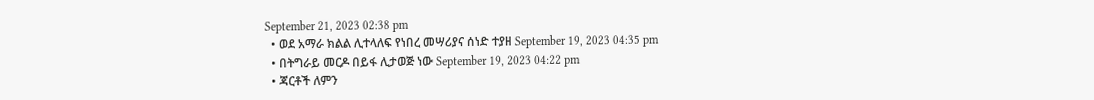September 21, 2023 02:38 pm
  • ወደ አማራ ክልል ሊተላለፍ የነበረ መሣሪያና ሰነድ ተያዘ September 19, 2023 04:35 pm
  • በትግራይ መርዶ በይፋ ሊታወጅ ነው September 19, 2023 04:22 pm
  • ጃርቶች ለምን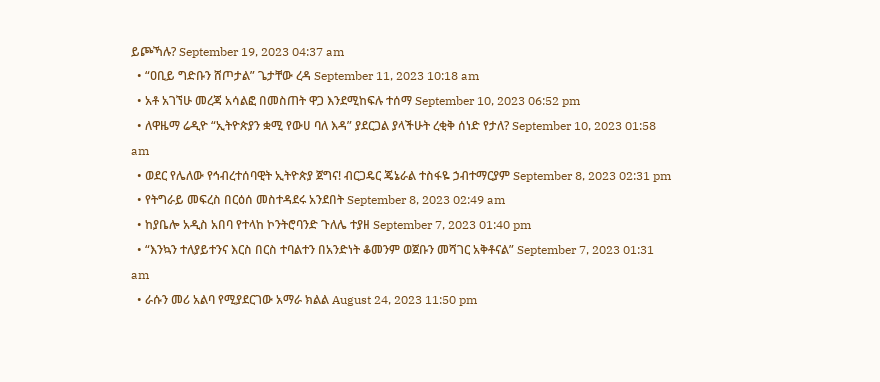ይጮኻሉ? September 19, 2023 04:37 am
  • “ዐቢይ ግድቡን ሸጦታል” ጌታቸው ረዳ September 11, 2023 10:18 am
  • አቶ አገኘሁ መረጃ አሳልፎ በመስጠት ዋጋ እንደሚከፍሉ ተሰማ September 10, 2023 06:52 pm
  • ለዋዜማ ሬዲዮ “ኢትዮጵያን ቋሚ የውሀ ባለ እዳ” ያደርጋል ያላችሁት ረቂቅ ሰነድ የታለ? September 10, 2023 01:58 am
  • ወደር የሌለው የኅብረተሰባዊት ኢትዮጵያ ጀግና! ብርጋዴር ጄኔራል ተስፋዬ ኃብተማርያም September 8, 2023 02:31 pm
  • የትግራይ መፍረስ በርዕሰ መስተዳደሩ አንደበት September 8, 2023 02:49 am
  • ከያቤሎ አዲስ አበባ የተላከ ኮንትሮባንድ ጉለሌ ተያዘ September 7, 2023 01:40 pm
  • “እንኳን ተለያይተንና እርስ በርስ ተባልተን በአንድነት ቆመንም ወጀቡን መሻገር አቅቶናል” September 7, 2023 01:31 am
  • ራሱን መሪ አልባ የሚያደርገው አማራ ክልል August 24, 2023 11:50 pm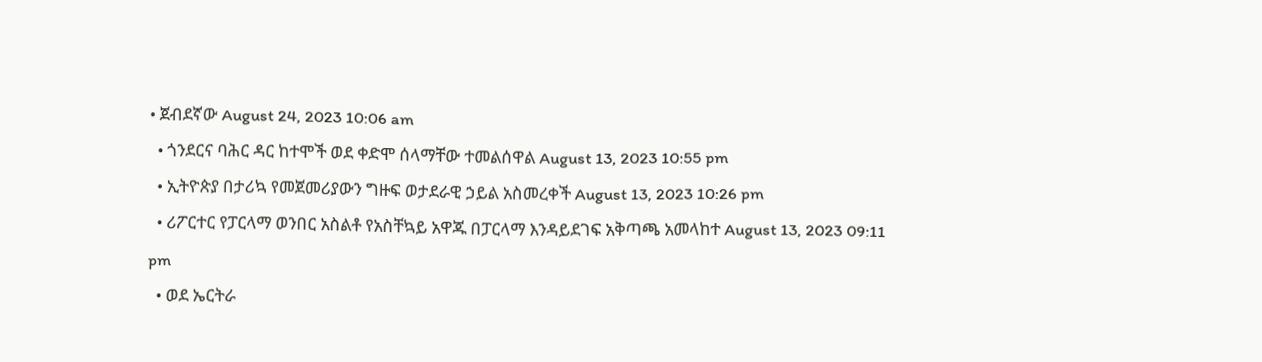• ጀብደኛው August 24, 2023 10:06 am
  • ጎንደርና ባሕር ዳር ከተሞች ወደ ቀድሞ ሰላማቸው ተመልሰዋል August 13, 2023 10:55 pm
  • ኢትዮጵያ በታሪኳ የመጀመሪያውን ግዙፍ ወታደራዊ ኃይል አስመረቀች August 13, 2023 10:26 pm
  • ሪፖርተር የፓርላማ ወንበር አስልቶ የአስቸኳይ አዋጁ በፓርላማ እንዳይደገፍ አቅጣጫ አመላከተ August 13, 2023 09:11 pm
  • ወደ ኤርትራ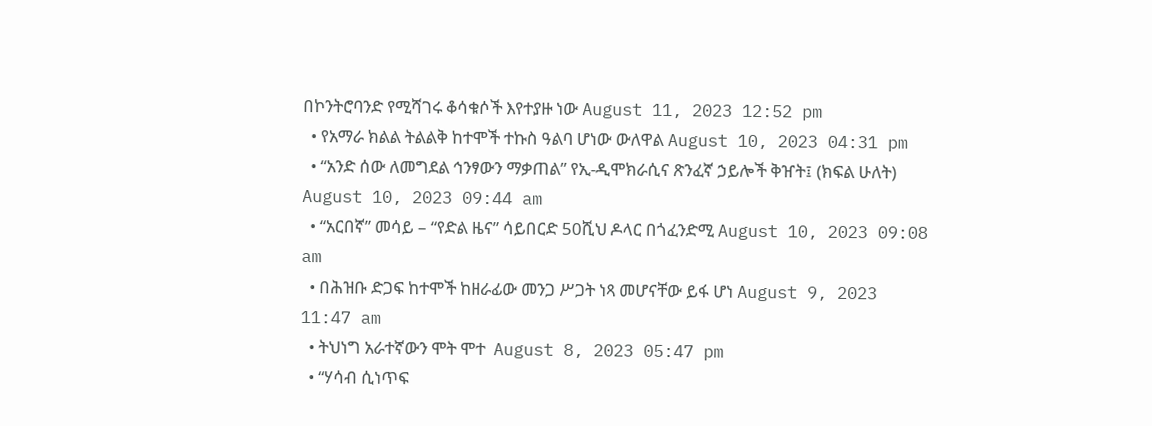በኮንትሮባንድ የሚሻገሩ ቆሳቁሶች እየተያዙ ነው August 11, 2023 12:52 pm
  • የአማራ ክልል ትልልቅ ከተሞች ተኩስ ዓልባ ሆነው ውለዋል August 10, 2023 04:31 pm
  • “አንድ ሰው ለመግደል ኅንፃውን ማቃጠል” የኢ-ዲሞክራሲና ጽንፈኛ ኃይሎች ቅዠት፤ (ክፍል ሁለት) August 10, 2023 09:44 am
  • “አርበኛ” መሳይ – “የድል ዜና” ሳይበርድ 50ሺህ ዶላር በጎፈንድሚ August 10, 2023 09:08 am
  • በሕዝቡ ድጋፍ ከተሞች ከዘራፊው መንጋ ሥጋት ነጻ መሆናቸው ይፋ ሆነ August 9, 2023 11:47 am
  • ትህነግ አራተኛውን ሞት ሞተ  August 8, 2023 05:47 pm
  • “ሃሳብ ሲነጥፍ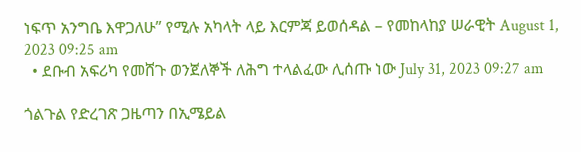ነፍጥ አንግቤ እዋጋለሁ” የሚሉ አካላት ላይ እርምጃ ይወሰዳል – የመከላከያ ሠራዊት August 1, 2023 09:25 am
  • ደቡብ አፍሪካ የመሸጉ ወንጀለኞች ለሕግ ተላልፈው ሊሰጡ ነው July 31, 2023 09:27 am

ጎልጉል የድረገጽ ጋዜጣን በኢሜይል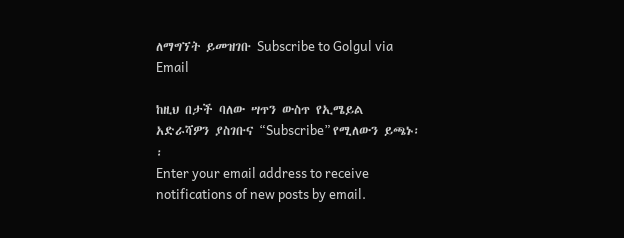ለማግኘት ይመዝገቡ Subscribe to Golgul via Email

ከዚህ በታች ባለው ሣጥን ውስጥ የኢሜይል አድራሻዎን ያስገቡና “Subscribe” የሚለውን ይጫኑ፡፡
Enter your email address to receive notifications of new posts by email.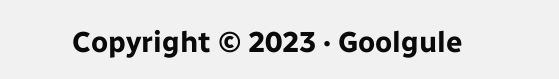Copyright © 2023 · Goolgule